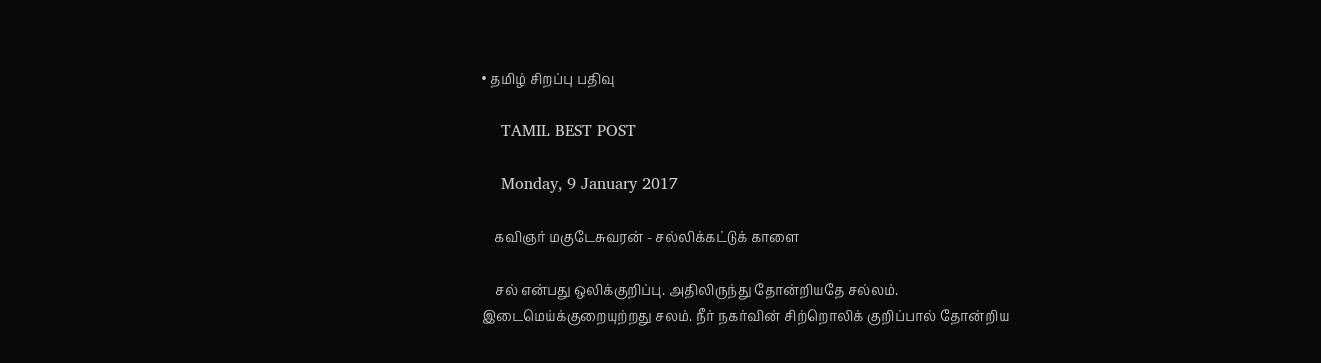• தமிழ் சிறப்பு பதிவு

    TAMIL BEST POST

    Monday, 9 January 2017

    கவிஞர் மகுடேசுவரன் - சல்லிக்கட்டுக் காளை

    சல் என்பது ஒலிக்குறிப்பு. அதிலிருந்து தோன்றியதே சல்லம். இடைமெய்க்குறையுற்றது சலம். நீர் நகர்வின் சிற்றொலிக் குறிப்பால் தோன்றிய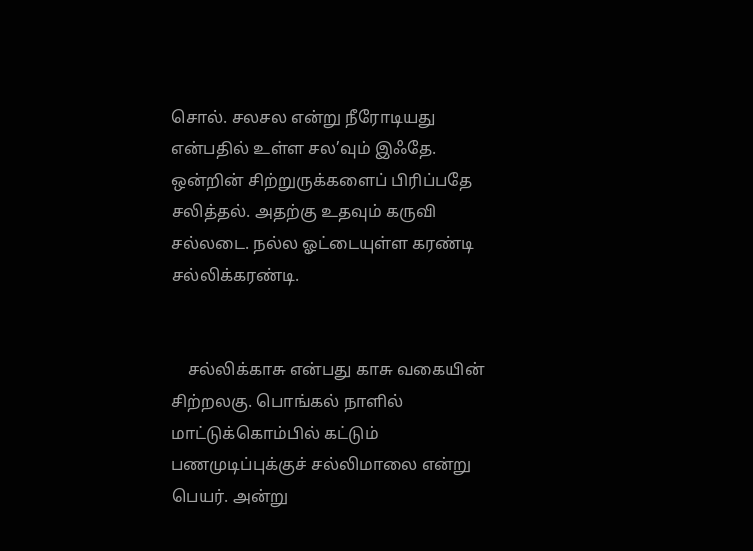சொல். சலசல என்று நீரோடியது என்பதில் உள்ள சல’வும் இஃதே. ஒன்றின் சிற்றுருக்களைப் பிரிப்பதே சலித்தல். அதற்கு உதவும் கருவி சல்லடை. நல்ல ஓட்டையுள்ள கரண்டி சல்லிக்கரண்டி.


    சல்லிக்காசு என்பது காசு வகையின் சிற்றலகு. பொங்கல் நாளில் மாட்டுக்கொம்பில் கட்டும் பணமுடிப்புக்குச் சல்லிமாலை என்று பெயர். அன்று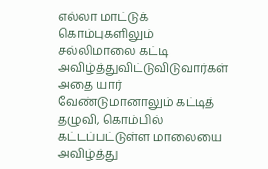எல்லா மாட்டுக் கொம்புகளிலும் சல்லிமாலை கட்டி அவிழ்த்துவிட்டுவிடுவார்கள் அதை யார் வேண்டுமானாலும் கட்டித் தழுவி, கொம்பில் கட்டப்பட்டுள்ள மாலையை அவிழ்த்து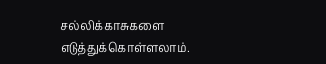சல்லிக்காசுகளை எடுத்துக்கொள்ளலாம்.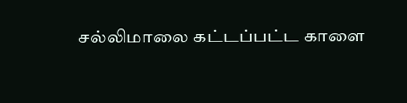சல்லிமாலை கட்டப்பட்ட காளை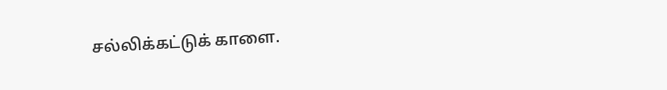சல்லிக்கட்டுக் காளை.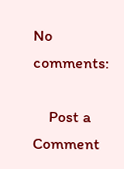No comments:

    Post a Comment